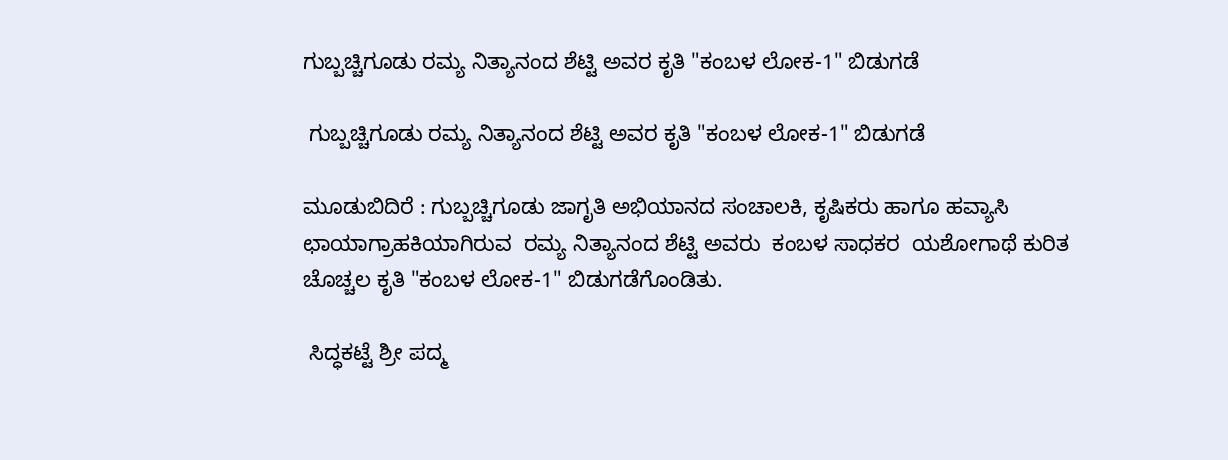ಗುಬ್ಬಚ್ಚಿಗೂಡು ರಮ್ಯ ನಿತ್ಯಾನಂದ ಶೆಟ್ಟಿ ಅವರ ಕೃತಿ "ಕಂಬಳ ಲೋಕ-1" ಬಿಡುಗಡೆ

 ಗುಬ್ಬಚ್ಚಿಗೂಡು ರಮ್ಯ ನಿತ್ಯಾನಂದ ಶೆಟ್ಟಿ ಅವರ ಕೃತಿ "ಕಂಬಳ ಲೋಕ-1" ಬಿಡುಗಡೆ

ಮೂಡುಬಿದಿರೆ : ಗುಬ್ಬಚ್ಚಿಗೂಡು ಜಾಗೃತಿ ಅಭಿಯಾನದ ಸಂಚಾಲಕಿ, ಕೃಷಿಕರು ಹಾಗೂ ಹವ್ಯಾಸಿ ಛಾಯಾಗ್ರಾಹಕಿಯಾಗಿರುವ  ರಮ್ಯ ನಿತ್ಯಾನಂದ ಶೆಟ್ಟಿ ಅವರು  ಕಂಬಳ ಸಾಧಕರ  ಯಶೋಗಾಥೆ ಕುರಿತ ಚೊಚ್ಚಲ ಕೃತಿ "ಕಂಬಳ ಲೋಕ-1" ಬಿಡುಗಡೆಗೊಂಡಿತು.

 ಸಿದ್ಧಕಟ್ಟೆ ಶ್ರೀ ಪದ್ಮ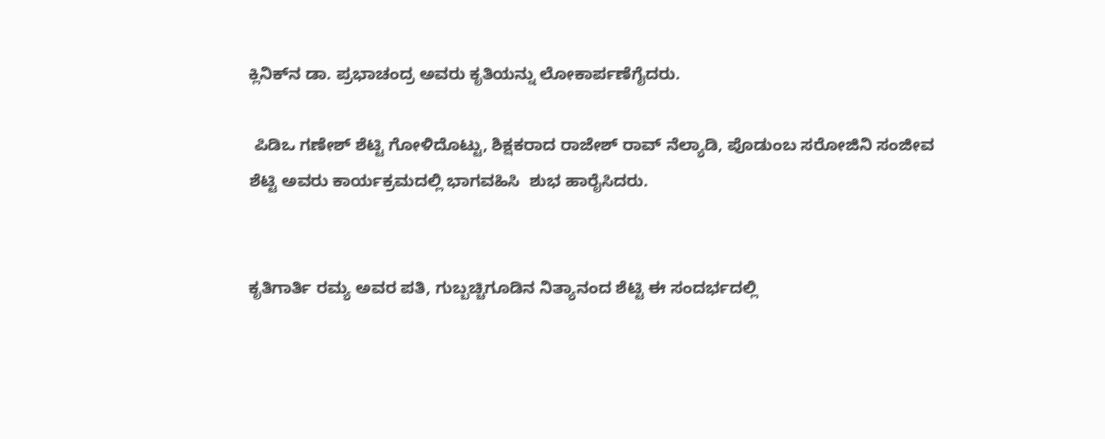ಕ್ಲಿನಿಕ್‌ನ ಡಾ. ಪ್ರಭಾಚಂದ್ರ ಅವರು ಕೃತಿಯನ್ನು ಲೋಕಾರ್ಪಣೆಗೈದರು.

 ಪಿಡಿಒ ಗಣೇಶ್‌ ಶೆಟ್ಟಿ ಗೋಳಿದೊಟ್ಟು, ಶಿಕ್ಷಕರಾದ ರಾಜೇಶ್ ರಾವ್ ನೆಲ್ಯಾಡಿ, ಪೊಡುಂಬ ಸರೋಜಿನಿ ಸಂಜೀವ ಶೆಟ್ಟಿ ಅವರು ಕಾರ್ಯಕ್ರಮದಲ್ಲಿ ಭಾಗವಹಿಸಿ  ಶುಭ ಹಾರೈಸಿದರು.


ಕೃತಿಗಾರ್ತಿ ರಮ್ಯ ಅವರ ಪತಿ, ಗುಬ್ಬಚ್ಚಿಗೂಡಿನ ನಿತ್ಯಾನಂದ ಶೆಟ್ಟಿ ಈ ಸಂದರ್ಭದಲ್ಲಿ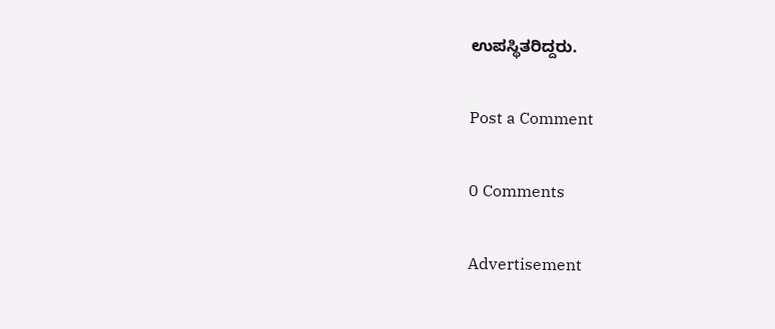ಉಪಸ್ಥಿತರಿದ್ದರು.

Post a Comment

0 Comments

Advertisement